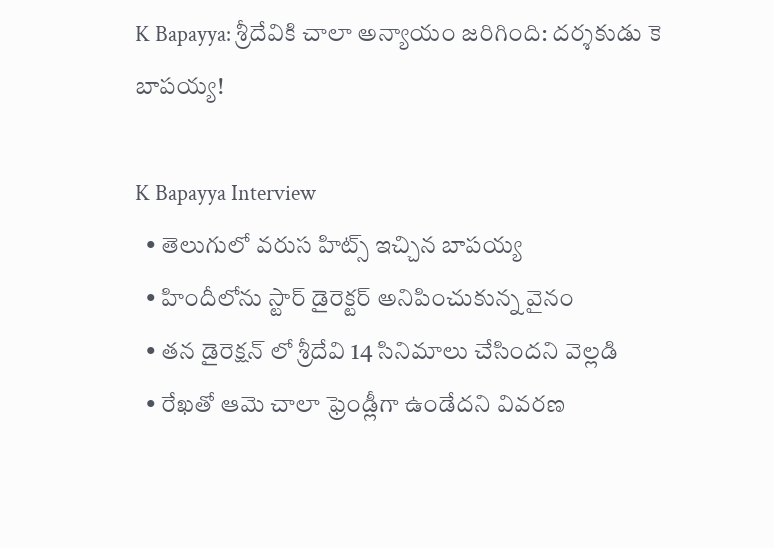K Bapayya: శ్రీదేవికి చాలా అన్యాయం జరిగింది: దర్శకుడు కె బాపయ్య!

K Bapayya Interview
  • తెలుగులో వరుస హిట్స్ ఇచ్చిన బాపయ్య
  • హిందీలోను స్టార్ డైరెక్టర్ అనిపించుకున్న వైనం
  • తన డైరెక్షన్ లో శ్రీదేవి 14 సినిమాలు చేసిందని వెల్లడి
  • రేఖతో ఆమె చాలా ఫ్రెండ్లీగా ఉండేదని వివరణ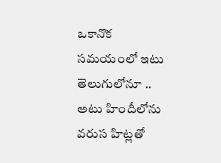ఒకానొక సమయంలో ఇటు తెలుగులోనూ .. అటు హిందీలోను వరుస హిట్లతో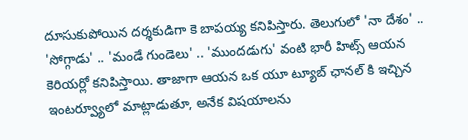దూసుకుపోయిన దర్శకుడిగా కె బాపయ్య కనిపిస్తారు. తెలుగులో 'నా దేశం' .. 'సోగ్గాడు' .. 'మండే గుండెలు' .. 'ముందడుగు' వంటి భారీ హిట్స్ ఆయన కెరియర్లో కనిపిస్తాయి. తాజాగా ఆయన ఒక యూ ట్యూబ్ ఛానల్ కి ఇచ్చిన ఇంటర్వ్యూలో మాట్లాడుతూ, అనేక విషయాలను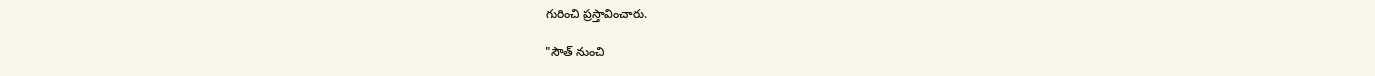గురించి ప్రస్తావించారు.

"సౌత్ నుంచి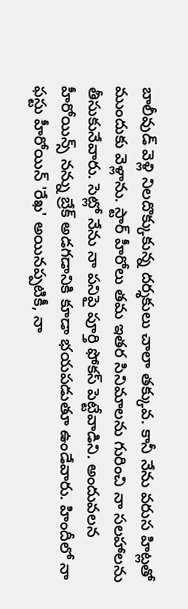బాలీవుడ్ వెళ్లి నిలదొక్కుకున్న దర్శకులు చాలా తక్కువ. కానీ నేను వరుస హిట్లతో ముందుకు వెళ్లాను. స్టార్ హీరోలు తమ ఇతర సినిమాలను గురించి నా సలహాలను తీసుకునేవారు. సెట్లో నేను నా పనిపై పూర్తి ఫోకస్ పెట్టేవాడిని. అందువలన హీరోయిన్స్ నన్ను బ్రేక్ అడగడానికి కూడా భయపడుతూ ఉండేవారు. హిందీలో నా ఫస్టు హీరోయిన్ 'రేఖ' అయినప్పటికీ, నా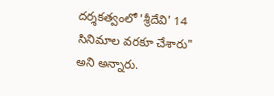దర్శకత్వంలో 'శ్రీదేవి' 14 సినిమాల వరకూ చేశారు" అని అన్నారు.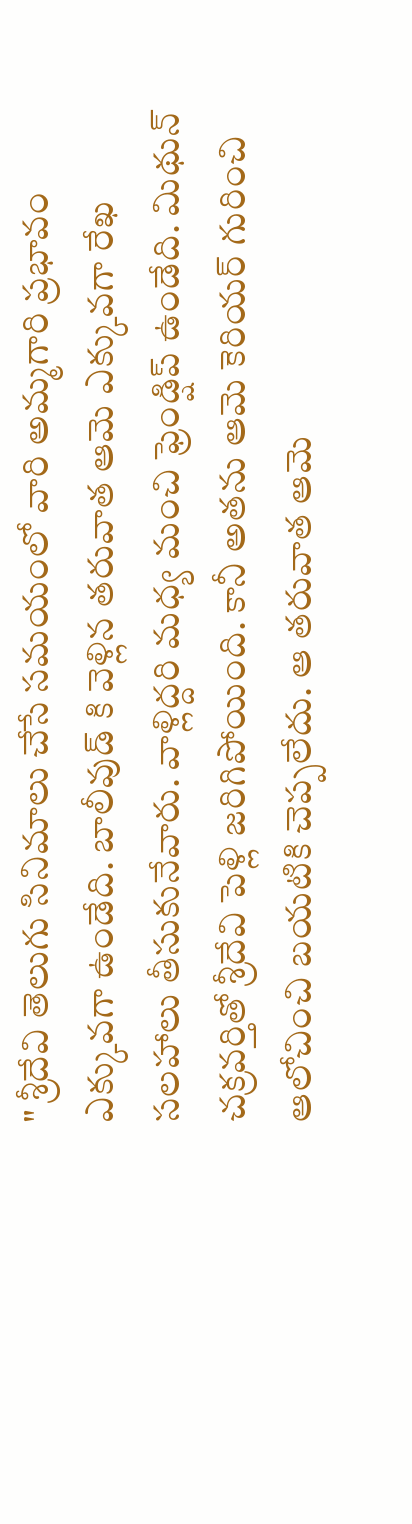" శ్రీదేవి తెలుగు సినిమాలు చేసే సమయంలో వారి అమ్మగారి ప్రభావం ఎక్కువగా ఉండేది. బాలీవుడ్ కి వెళ్లిన తరువాత ఆమె ఎక్కువగా రేఖ సలహాలు తీసుకునేవారు. వాళ్లిద్దరి మధ్య మంచి ఫ్రెండ్షిప్ ఉండేది. మిథున్ చక్రవర్తితో శ్రీదేవి పెళ్లి జరిగిపోయింది. కానీ అతను ఆమె కెరియర్ గురించి ఆలోచించి బయటికి చెప్పలేదు. ఆ తరువాత ఆమె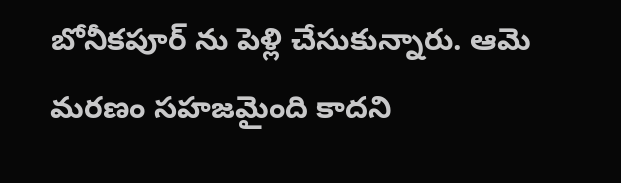బోనీకపూర్ ను పెళ్లి చేసుకున్నారు. ఆమె మరణం సహజమైంది కాదని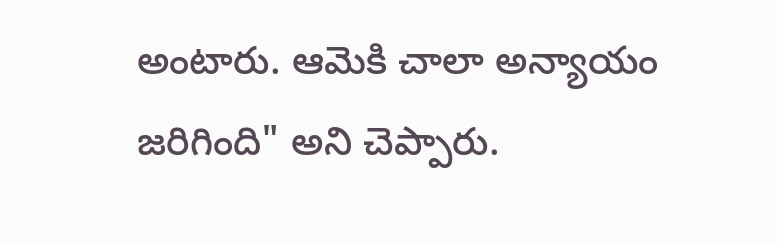అంటారు. ఆమెకి చాలా అన్యాయం జరిగింది" అని చెప్పారు.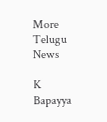More Telugu News

K Bapayya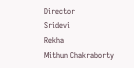Director
Sridevi
Rekha
Mithun Chakraborty